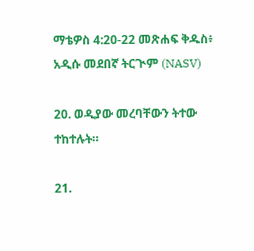ማቴዎስ 4:20-22 መጽሐፍ ቅዱስ፥ አዲሱ መደበኛ ትርጒም (NASV)

20. ወዲያው መረባቸውን ትተው ተከተሉት።

21.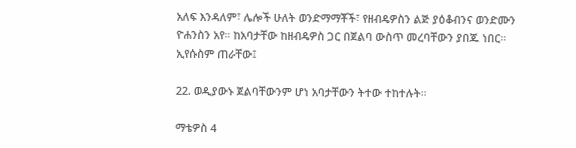አለፍ እንዳለም፣ ሌሎች ሁለት ወንድማማቾች፣ የዘብዴዎስን ልጅ ያዕቆብንና ወንድሙን ዮሐንስን አየ። ከአባታቸው ከዘብዴዎስ ጋር በጀልባ ውስጥ መረባቸውን ያበጁ ነበር። ኢየሱስም ጠራቸው፤

22. ወዲያውኑ ጀልባቸውንም ሆነ አባታቸውን ትተው ተከተሉት።

ማቴዎስ 4